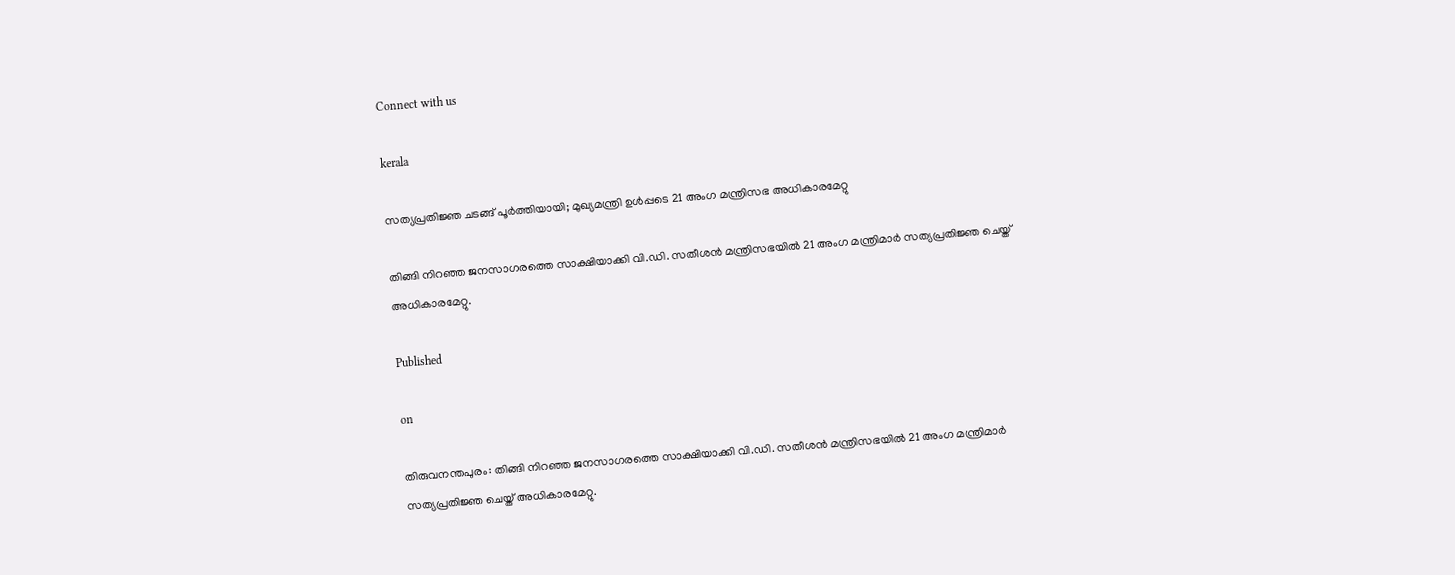Connect with us

kerala

സത്യപ്രതിജ്ഞ ചടങ്ങ് പൂര്‍ത്തിയായി; മുഖ്യമന്ത്രി ഉള്‍പ്പടെ 21 അംഗ മന്ത്രിസഭ അധികാരമേറ്റു

തിങ്ങി നിറഞ്ഞ ജനസാഗരത്തെ സാക്ഷിയാക്കി വി.ഡി. സതീശന്‍ മന്ത്രിസഭയില്‍ 21 അംഗ മന്ത്രിമാര്‍ സത്യപ്രതിജ്ഞ ചെയ്ത് അധികാരമേറ്റു.

Published

on

തിരുവനന്തപുരം: തിങ്ങി നിറഞ്ഞ ജനസാഗരത്തെ സാക്ഷിയാക്കി വി.ഡി. സതീശന്‍ മന്ത്രിസഭയില്‍ 21 അംഗ മന്ത്രിമാര്‍ സത്യപ്രതിജ്ഞ ചെയ്ത് അധികാരമേറ്റു.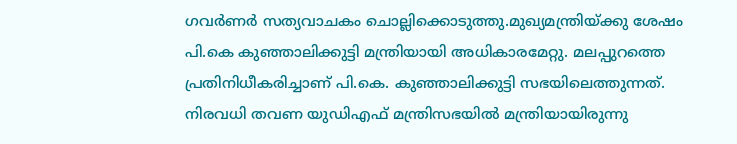ഗവര്‍ണര്‍ സത്യവാചകം ചൊല്ലിക്കൊടുത്തു.മുഖ്യമന്ത്രിയ്ക്കു ശേഷം പി.കെ കുഞ്ഞാലിക്കുട്ടി മന്ത്രിയായി അധികാരമേറ്റു. മലപ്പുറത്തെ പ്രതിനിധീകരിച്ചാണ് പി.കെ. കുഞ്ഞാലിക്കുട്ടി സഭയിലെത്തുന്നത്. നിരവധി തവണ യുഡിഎഫ് മന്ത്രിസഭയില്‍ മന്ത്രിയായിരുന്നു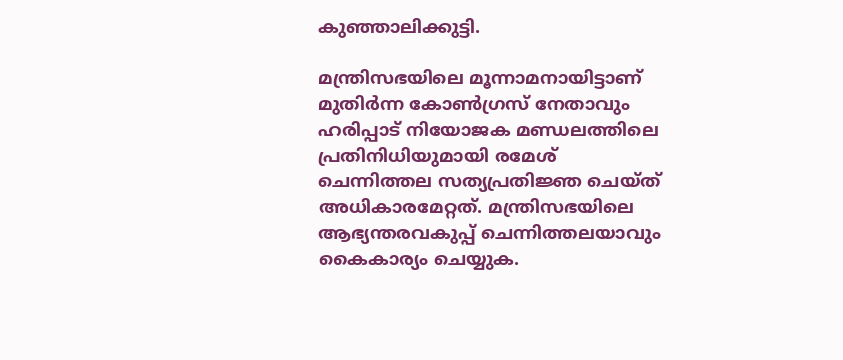കുഞ്ഞാലിക്കുട്ടി.

മന്ത്രിസഭയിലെ മൂന്നാമനായിട്ടാണ് മുതിര്‍ന്ന കോണ്‍ഗ്രസ് നേതാവും ഹരിപ്പാട് നിയോജക മണ്ഡലത്തിലെ പ്രതിനിധിയുമായി രമേശ് ചെന്നിത്തല സത്യപ്രതിജ്ഞ ചെയ്ത് അധികാരമേറ്റത്. മന്ത്രിസഭയിലെ ആഭ്യന്തരവകുപ്പ് ചെന്നിത്തലയാവും കൈകാര്യം ചെയ്യുക.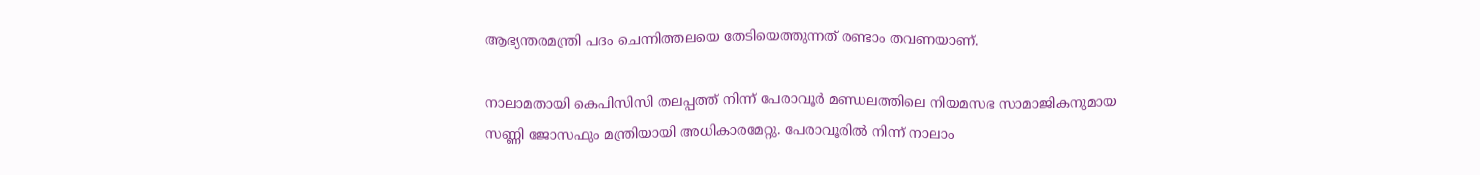ആഭ്യന്തരമന്ത്രി പദം ചെന്നിത്തലയെ തേടിയെത്തുന്നത് രണ്ടാം തവണയാണ്.

നാലാമതായി കെപിസിസി തലപ്പത്ത് നിന്ന് പേരാവൂര്‍ മണ്ഡലത്തിലെ നിയമസഭ സാമാജികനുമായ സണ്ണി ജോസഫും മന്ത്രിയായി അധികാരമേറ്റു. പേരാവൂരില്‍ നിന്ന് നാലാം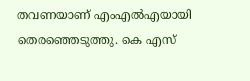തവണയാണ് എംഎല്‍എയായി തെരഞ്ഞെടുത്തു. കെ എസ്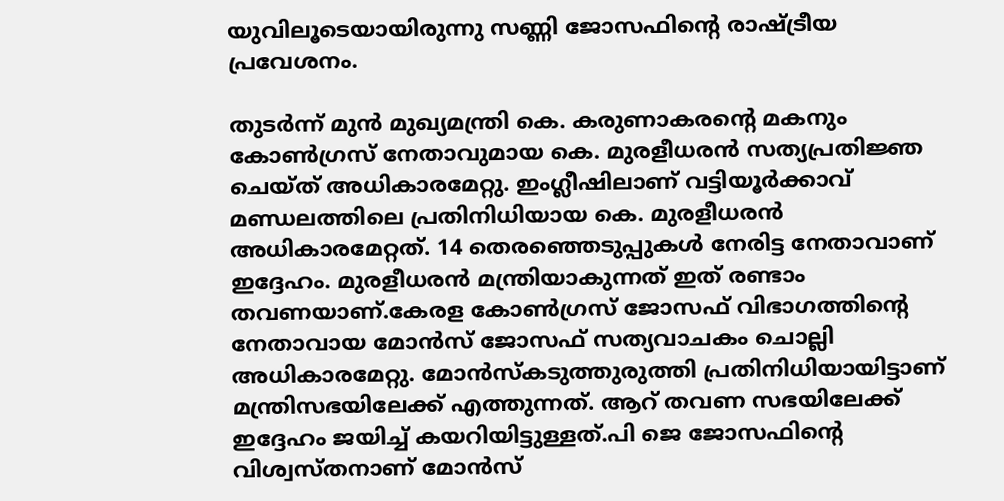യുവിലൂടെയായിരുന്നു സണ്ണി ജോസഫിന്റെ രാഷ്ട്രീയ പ്രവേശനം.

തുടര്‍ന്ന് മുന്‍ മുഖ്യമന്ത്രി കെ. കരുണാകരന്റെ മകനും കോണ്‍ഗ്രസ് നേതാവുമായ കെ. മുരളീധരന്‍ സത്യപ്രതിജ്ഞ ചെയ്ത് അധികാരമേറ്റു. ഇംഗ്ലീഷിലാണ് വട്ടിയൂര്‍ക്കാവ് മണ്ഡലത്തിലെ പ്രതിനിധിയായ കെ. മുരളീധരന്‍ അധികാരമേറ്റത്. 14 തെരഞ്ഞെടുപ്പുകള്‍ നേരിട്ട നേതാവാണ് ഇദ്ദേഹം. മുരളീധരന്‍ മന്ത്രിയാകുന്നത് ഇത് രണ്ടാം തവണയാണ്.കേരള കോണ്‍ഗ്രസ് ജോസഫ് വിഭാഗത്തിന്റെ നേതാവായ മോന്‍സ് ജോസഫ് സത്യവാചകം ചൊല്ലി അധികാരമേറ്റു. മോന്‍സ്‌കടുത്തുരുത്തി പ്രതിനിധിയായിട്ടാണ് മന്ത്രിസഭയിലേക്ക് എത്തുന്നത്. ആറ് തവണ സഭയിലേക്ക് ഇദ്ദേഹം ജയിച്ച് കയറിയിട്ടുള്ളത്.പി ജെ ജോസഫിന്റെ വിശ്വസ്തനാണ് മോന്‍സ്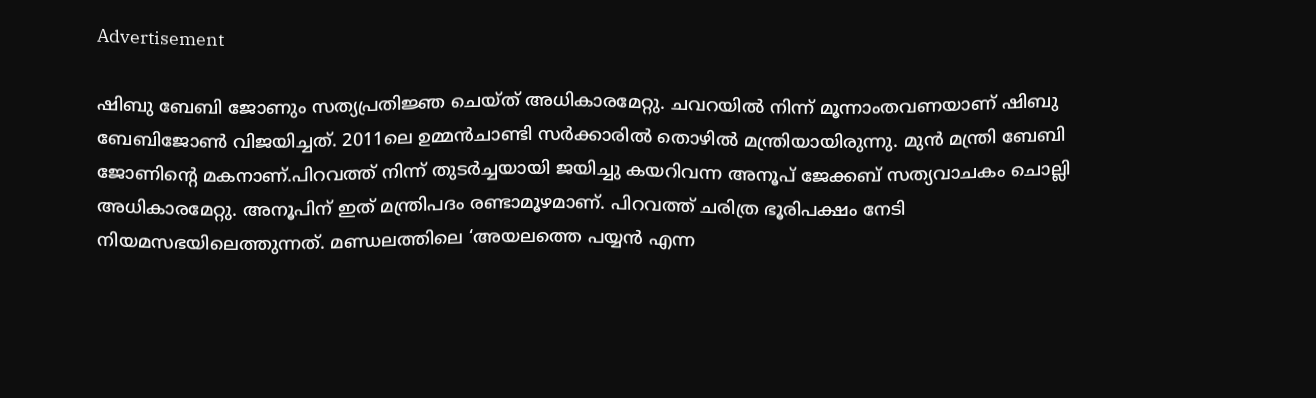Advertisement

ഷിബു ബേബി ജോണും സത്യപ്രതിജ്ഞ ചെയ്ത് അധികാരമേറ്റു. ചവറയില്‍ നിന്ന് മൂന്നാംതവണയാണ് ഷിബു ബേബിജോണ്‍ വിജയിച്ചത്. 2011ലെ ഉമ്മന്‍ചാണ്ടി സര്‍ക്കാരില്‍ തൊഴില്‍ മന്ത്രിയായിരുന്നു. മുന്‍ മന്ത്രി ബേബി ജോണിന്റെ മകനാണ്.പിറവത്ത് നിന്ന് തുടര്‍ച്ചയായി ജയിച്ചു കയറിവന്ന അനൂപ് ജേക്കബ് സത്യവാചകം ചൊല്ലി അധികാരമേറ്റു. അനൂപിന് ഇത് മന്ത്രിപദം രണ്ടാമൂഴമാണ്. പിറവത്ത് ചരിത്ര ഭൂരിപക്ഷം നേടി നിയമസഭയിലെത്തുന്നത്. മണ്ഡലത്തിലെ ‘അയലത്തെ പയ്യന്‍ എന്ന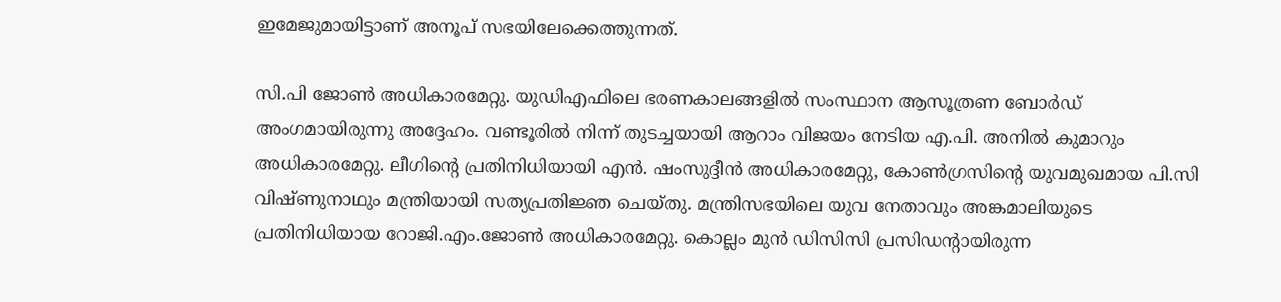ഇമേജുമായിട്ടാണ് അനൂപ് സഭയിലേക്കെത്തുന്നത്.

സി.പി ജോണ്‍ അധികാരമേറ്റു. യുഡിഎഫിലെ ഭരണകാലങ്ങളില്‍ സംസ്ഥാന ആസൂത്രണ ബോര്‍ഡ് അംഗമായിരുന്നു അദ്ദേഹം. വണ്ടൂരില്‍ നിന്ന് തുടച്ചയായി ആറാം വിജയം നേടിയ എ.പി. അനില്‍ കുമാറും അധികാരമേറ്റു. ലീഗിന്റെ പ്രതിനിധിയായി എന്‍. ഷംസുദ്ദീന്‍ അധികാരമേറ്റു, കോണ്‍ഗ്രസിന്റെ യുവമുഖമായ പി.സി വിഷ്ണുനാഥും മന്ത്രിയായി സത്യപ്രതിജ്ഞ ചെയ്തു. മന്ത്രിസഭയിലെ യുവ നേതാവും അങ്കമാലിയുടെ പ്രതിനിധിയായ റോജി.എം.ജോണ്‍ അധികാരമേറ്റു. കൊല്ലം മുന്‍ ഡിസിസി പ്രസിഡന്റായിരുന്ന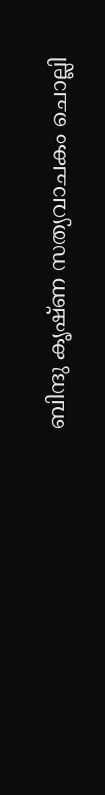ബിന്ദു കൃഷ്ണ സത്യവാചകം ചൊല്ലി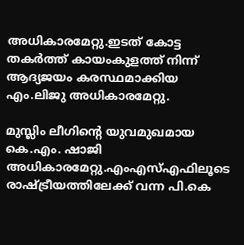അധികാരമേറ്റു.ഇടത് കോട്ട തകര്‍ത്ത് കായംകുളത്ത് നിന്ന് ആദ്യജയം കരസ്ഥമാക്കിയ എം.ലിജു അധികാരമേറ്റു.

മുസ്ലിം ലീഗിന്റെ യുവമുഖമായ കെ.എം. ഷാജി അധികാരമേറ്റു.എംഎസ്എഫിലൂടെ രാഷ്ട്രീയത്തിലേക്ക് വന്ന പി.കെ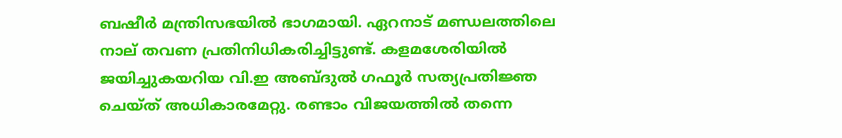ബഷീര്‍ മന്ത്രിസഭയില്‍ ഭാഗമായി. ഏറനാട് മണ്ഡലത്തിലെ നാല് തവണ പ്രതിനിധികരിച്ചിട്ടുണ്ട്. കളമശേരിയില്‍ ജയിച്ചുകയറിയ വി.ഇ അബ്ദുല്‍ ഗഫൂര്‍ സത്യപ്രതിജ്ഞ ചെയ്ത് അധികാരമേറ്റു. രണ്ടാം വിജയത്തില്‍ തന്നെ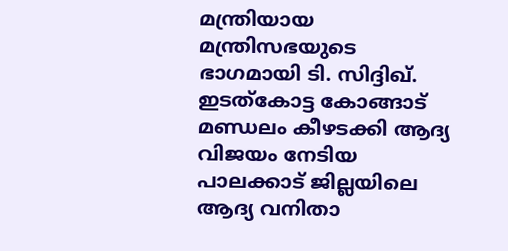മന്ത്രിയായ മന്ത്രിസഭയുടെ ഭാഗമായി ടി. സിദ്ദിഖ്. ഇടത്‌കോട്ട കോങ്ങാട് മണ്ഡലം കീഴടക്കി ആദ്യ വിജയം നേടിയ പാലക്കാട് ജില്ലയിലെ ആദ്യ വനിതാ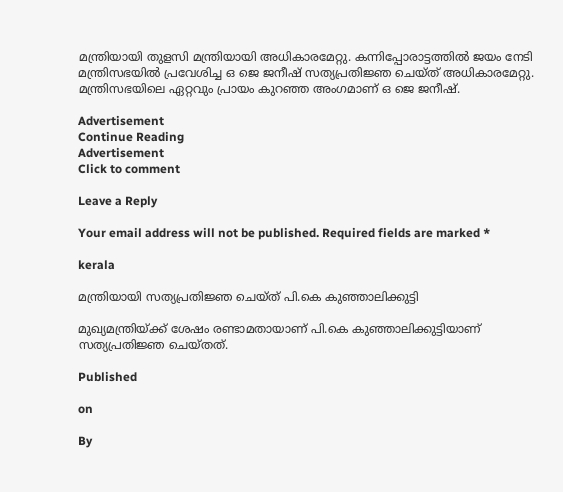മന്ത്രിയായി തുളസി മന്ത്രിയായി അധികാരമേറ്റു. കന്നിപ്പോരാട്ടത്തില്‍ ജയം നേടി മന്ത്രിസഭയില്‍ പ്രവേശിച്ച ഒ ജെ ജനീഷ് സത്യപ്രതിജ്ഞ ചെയ്ത് അധികാരമേറ്റു. മന്ത്രിസഭയിലെ ഏറ്റവും പ്രായം കുറഞ്ഞ അംഗമാണ് ഒ ജെ ജനീഷ്.

Advertisement
Continue Reading
Advertisement
Click to comment

Leave a Reply

Your email address will not be published. Required fields are marked *

kerala

മന്ത്രിയായി സത്യപ്രതിജ്ഞ ചെയ്ത് പി.കെ കുഞ്ഞാലിക്കുട്ടി

മുഖ്യമന്ത്രിയ്ക്ക് ശേഷം രണ്ടാമതായാണ് പി.കെ കുഞ്ഞാലിക്കുട്ടിയാണ് സത്യപ്രതിജ്ഞ ചെയ്തത്.

Published

on

By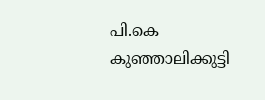പി.കെ കുഞ്ഞാലിക്കുട്ടി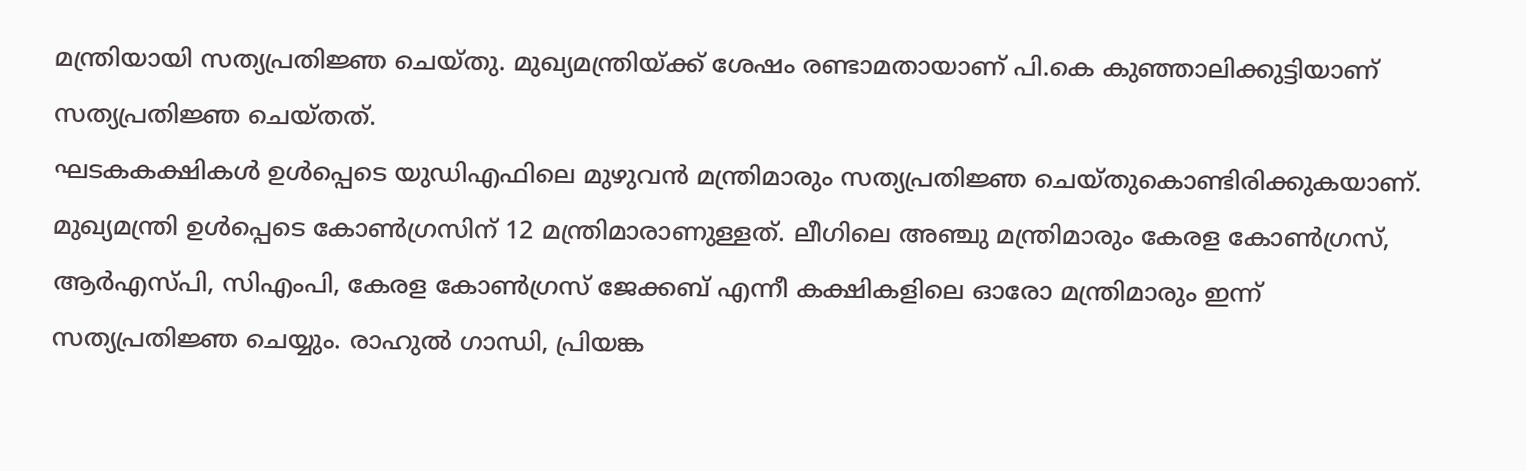മന്ത്രിയായി സത്യപ്രതിജ്ഞ ചെയ്തു. മുഖ്യമന്ത്രിയ്ക്ക് ശേഷം രണ്ടാമതായാണ് പി.കെ കുഞ്ഞാലിക്കുട്ടിയാണ് സത്യപ്രതിജ്ഞ ചെയ്തത്.
ഘടകകക്ഷികള്‍ ഉള്‍പ്പെടെ യുഡിഎഫിലെ മുഴുവന്‍ മന്ത്രിമാരും സത്യപ്രതിജ്ഞ ചെയ്തുകൊണ്ടിരിക്കുകയാണ്. മുഖ്യമന്ത്രി ഉള്‍പ്പെടെ കോണ്‍ഗ്രസിന് 12 മന്ത്രിമാരാണുള്ളത്. ലീഗിലെ അഞ്ചു മന്ത്രിമാരും കേരള കോണ്‍ഗ്രസ്, ആര്‍എസ്പി, സിഎംപി, കേരള കോണ്‍ഗ്രസ് ജേക്കബ് എന്നീ കക്ഷികളിലെ ഓരോ മന്ത്രിമാരും ഇന്ന് സത്യപ്രതിജ്ഞ ചെയ്യും. രാഹുല്‍ ഗാന്ധി, പ്രിയങ്ക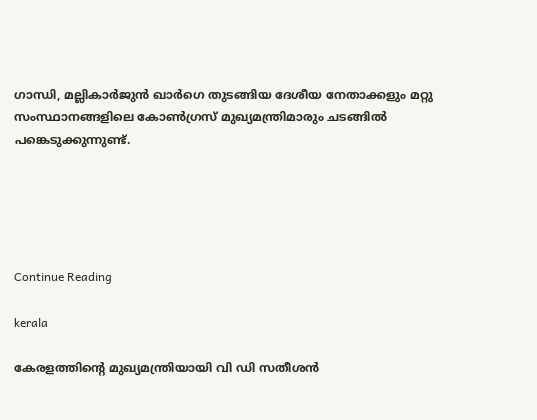ഗാന്ധി, മല്ലികാര്‍ജുന്‍ ഖാര്‍ഗെ തുടങ്ങിയ ദേശീയ നേതാക്കളും മറ്റു സംസ്ഥാനങ്ങളിലെ കോണ്‍ഗ്രസ് മുഖ്യമന്ത്രിമാരും ചടങ്ങില്‍ പങ്കെടുക്കുന്നുണ്ട്.





Continue Reading

kerala

കേരളത്തിൻ്റെ മുഖ്യമന്ത്രിയായി വി ഡി സതീശൻ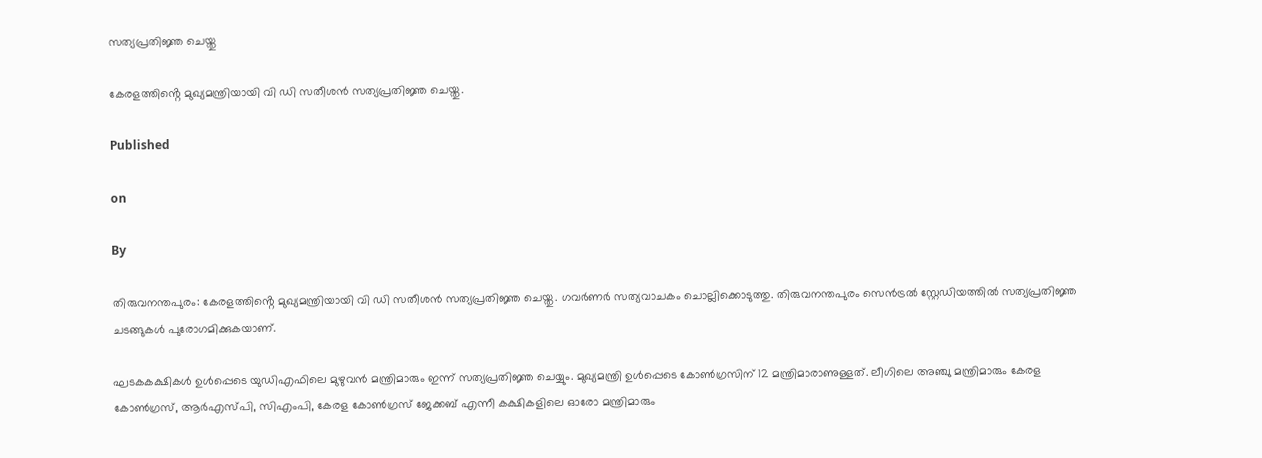സത്യപ്രതിജ്ഞ ചെയ്തു

കേരളത്തിൻ്റെ മുഖ്യമന്ത്രിയായി വി ഡി സതീശൻ സത്യപ്രതിജ്ഞ ചെയ്തു.

Published

on

By

തിരുവനന്തപുരം: കേരളത്തിൻ്റെ മുഖ്യമന്ത്രിയായി വി ഡി സതീശൻ സത്യപ്രതിജ്ഞ ചെയ്തു. ഗവര്‍ണര്‍ സത്യവാചകം ചൊല്ലിക്കൊടുത്തു. തിരുവനന്തപുരം സെൻട്രൽ സ്റ്റേഡിയത്തിൽ സത്യപ്രതിജ്ഞ ചടങ്ങുകൾ പുരോഗമിക്കുകയാണ്.

ഘടകകക്ഷികള്‍ ഉള്‍പ്പെടെ യുഡിഎഫിലെ മുഴുവന്‍ മന്ത്രിമാരും ഇന്ന് സത്യപ്രതിജ്ഞ ചെയ്യും. മുഖ്യമന്ത്രി ഉള്‍പ്പെടെ കോണ്‍ഗ്രസിന് 12 മന്ത്രിമാരാണുള്ളത്. ലീഗിലെ അഞ്ചു മന്ത്രിമാരും കേരള കോണ്‍ഗ്രസ്, ആര്‍എസ്പി, സിഎംപി, കേരള കോണ്‍ഗ്രസ് ജേക്കബ് എന്നീ കക്ഷികളിലെ ഓരോ മന്ത്രിമാരും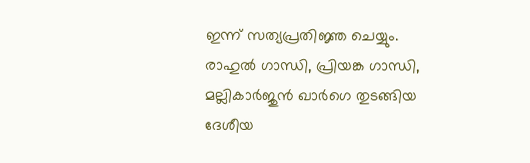ഇന്ന് സത്യപ്രതിജ്ഞ ചെയ്യും. രാഹുല്‍ ഗാന്ധി, പ്രിയങ്ക ഗാന്ധി, മല്ലികാര്‍ജുന്‍ ഖാര്‍ഗെ തുടങ്ങിയ ദേശീയ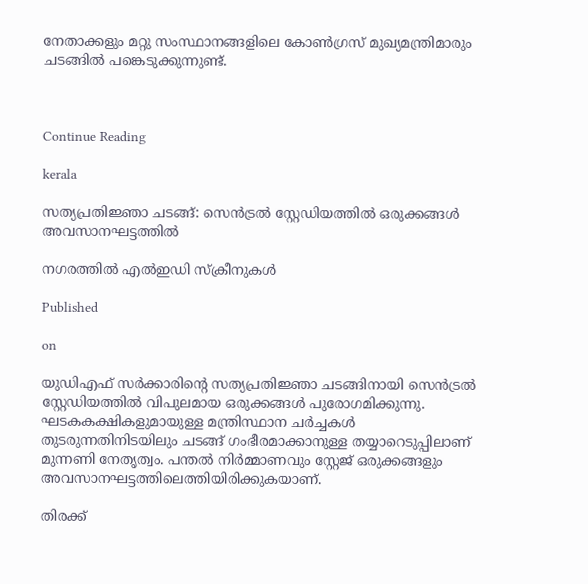നേതാക്കളും മറ്റു സംസ്ഥാനങ്ങളിലെ കോണ്‍ഗ്രസ് മുഖ്യമന്ത്രിമാരും ചടങ്ങില്‍ പങ്കെടുക്കുന്നുണ്ട്.



Continue Reading

kerala

സത്യപ്രതിജ്ഞാ ചടങ്ങ്: സെന്‍ട്രല്‍ സ്റ്റേഡിയത്തില്‍ ഒരുക്കങ്ങള്‍ അവസാനഘട്ടത്തില്‍

നഗരത്തില്‍ എല്‍ഇഡി സ്‌ക്രീനുകള്‍

Published

on

യുഡിഎഫ് സര്‍ക്കാരിന്റെ സത്യപ്രതിജ്ഞാ ചടങ്ങിനായി സെന്‍ട്രല്‍ സ്റ്റേഡിയത്തില്‍ വിപുലമായ ഒരുക്കങ്ങള്‍ പുരോഗമിക്കുന്നു. ഘടകകക്ഷികളുമായുള്ള മന്ത്രിസ്ഥാന ചര്‍ച്ചകള്‍ തുടരുന്നതിനിടയിലും ചടങ്ങ് ഗംഭീരമാക്കാനുള്ള തയ്യാറെടുപ്പിലാണ് മുന്നണി നേതൃത്വം. പന്തല്‍ നിര്‍മ്മാണവും സ്റ്റേജ് ഒരുക്കങ്ങളും അവസാനഘട്ടത്തിലെത്തിയിരിക്കുകയാണ്.

തിരക്ക്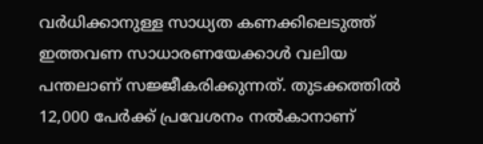വര്‍ധിക്കാനുള്ള സാധ്യത കണക്കിലെടുത്ത് ഇത്തവണ സാധാരണയേക്കാള്‍ വലിയ പന്തലാണ് സജ്ജീകരിക്കുന്നത്. തുടക്കത്തില്‍ 12,000 പേര്‍ക്ക് പ്രവേശനം നല്‍കാനാണ്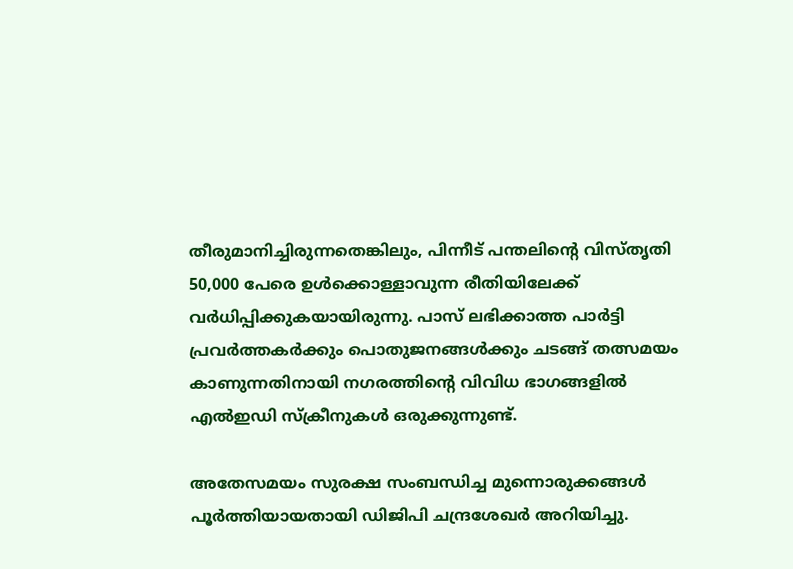തീരുമാനിച്ചിരുന്നതെങ്കിലും, പിന്നീട് പന്തലിന്റെ വിസ്തൃതി 50,000 പേരെ ഉള്‍ക്കൊള്ളാവുന്ന രീതിയിലേക്ക് വര്‍ധിപ്പിക്കുകയായിരുന്നു. പാസ് ലഭിക്കാത്ത പാര്‍ട്ടി പ്രവര്‍ത്തകര്‍ക്കും പൊതുജനങ്ങള്‍ക്കും ചടങ്ങ് തത്സമയം കാണുന്നതിനായി നഗരത്തിന്റെ വിവിധ ഭാഗങ്ങളില്‍ എല്‍ഇഡി സ്‌ക്രീനുകള്‍ ഒരുക്കുന്നുണ്ട്.

അതേസമയം സുരക്ഷ സംബന്ധിച്ച മുന്നൊരുക്കങ്ങള്‍ പൂര്‍ത്തിയായതായി ഡിജിപി ചന്ദ്രശേഖര്‍ അറിയിച്ചു.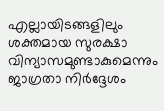എല്ലായിടങ്ങളിലും ശക്തമായ സുരക്ഷാ വിന്യാസമുണ്ടാകുമെന്നും ജാഗ്രതാ നിര്‍ദ്ദേശം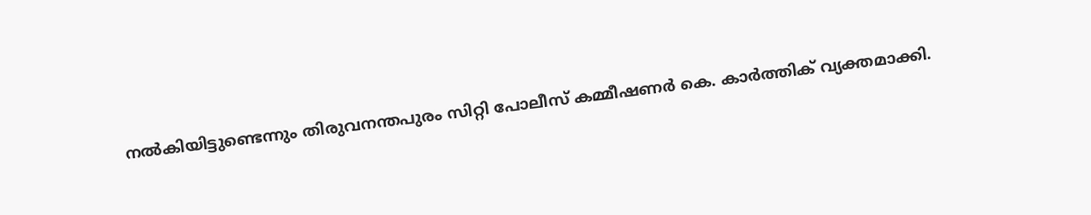നല്‍കിയിട്ടുണ്ടെന്നും തിരുവനന്തപുരം സിറ്റി പോലീസ് കമ്മീഷണര്‍ കെ. കാര്‍ത്തിക് വ്യക്തമാക്കി.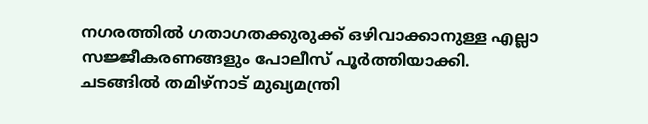നഗരത്തില്‍ ഗതാഗതക്കുരുക്ക് ഒഴിവാക്കാനുള്ള എല്ലാ സജ്ജീകരണങ്ങളും പോലീസ് പൂര്‍ത്തിയാക്കി.
ചടങ്ങില്‍ തമിഴ്നാട് മുഖ്യമന്ത്രി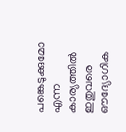പങ്കെടുക്കുമോ എന്ന കാര്യത്തില്‍ ഇതുവരെ ഔദ്യോഗിക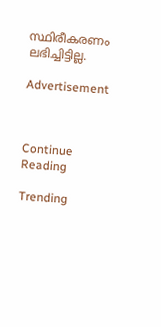സ്ഥിരീകരണം ലഭിച്ചിട്ടില്ല.

Advertisement



Continue Reading

Trending